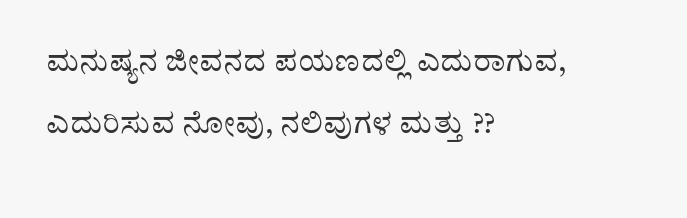ಮನುಷ್ಯನ ಜೀವನದ ಪಯಣದಲ್ಲಿ ಎದುರಾಗುವ, ಎದುರಿಸುವ ನೋವು, ನಲಿವುಗಳ ಮತ್ತು ??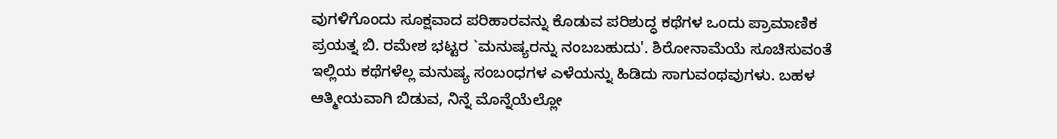ವುಗಳಿಗೊಂದು ಸೂಕ್ಷವಾದ ಪರಿಹಾರವನ್ನು ಕೊಡುವ ಪರಿಶುದ್ಧ ಕಥೆಗಳ ಒಂದು ಪ್ರಾಮಾಣಿಕ ಪ್ರಯತ್ನ ಬಿ. ರಮೇಶ ಭಟ್ಟರ `ಮನುಷ್ಯರನ್ನು ನಂಬಬಹುದು'. ಶಿರೋನಾಮೆಯೆ ಸೂಚಿಸುವಂತೆ ಇಲ್ಲಿಯ ಕಥೆಗಳೆಲ್ಲ ಮನುಷ್ಯ ಸಂಬಂಧಗಳ ಎಳೆಯನ್ನು ಹಿಡಿದು ಸಾಗುವಂಥವುಗಳು. ಬಹಳ ಆತ್ಮೀಯವಾಗಿ ಬಿಡುವ, ನಿನ್ನೆ ಮೊನ್ನೆಯೆಲ್ಲೋ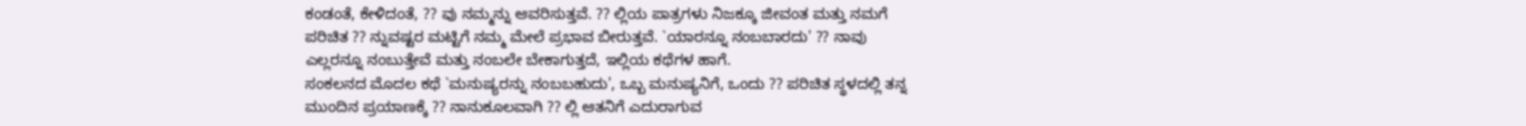ಕಂಡಂತೆ, ಕೇಳಿದಂತೆ, ?? ವು ನಮ್ಮನ್ನು ಆವರಿಸುತ್ತವೆ. ?? ಲ್ಲಿಯ ಪಾತ್ರಗಳು ನಿಜಕ್ಕೂ ಜೀವಂತ ಮತ್ತು ನಮಗೆ ಪರಿಚಿತ ?? ನ್ನುವಷ್ಟರ ಮಟ್ಟಿಗೆ ನಮ್ಮ ಮೇಲೆ ಪ್ರಭಾವ ಬೀರುತ್ತವೆ. `ಯಾರನ್ನೂ ನಂಬಬಾರದು' ?? ನಾವು ಎಲ್ಲರನ್ನೂ ನಂಬುತ್ತೇವೆ ಮತ್ತು ನಂಬಲೇ ಬೇಕಾಗುತ್ತದೆ, ಇಲ್ಲಿಯ ಕಥೆಗಳ ಹಾಗೆ.
ಸಂಕಲನದ ಮೊದಲ ಕಥೆ `ಮನುಷ್ಯರನ್ನು ನಂಬಬಹುದು', ಒಬ್ಬ ಮನುಷ್ಯನಿಗೆ, ಒಂದು ?? ಪರಿಚಿತ ಸ್ಥಳದಲ್ಲಿ ತನ್ನ ಮುಂದಿನ ಪ್ರಯಾಣಕ್ಕೆ ?? ನಾನುಕೂಲವಾಗಿ ?? ಲ್ಲಿ ಆತನಿಗೆ ಎದುರಾಗುವ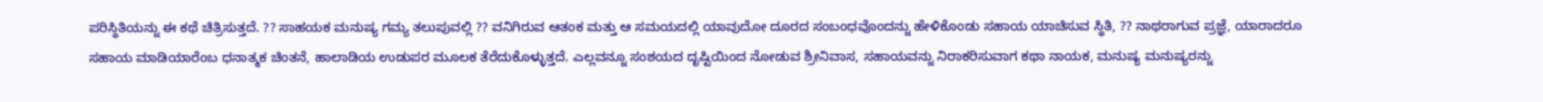ಪರಿಸ್ಥಿತಿಯನ್ನು ಈ ಕಥೆ ಚಿತ್ರಿಸುತ್ತದೆ. ?? ಸಾಹಯಕ ಮನುಷ್ಯ ಗಮ್ಯ ತಲುಪುವಲ್ಲಿ ?? ವನಿಗಿರುವ ಆತಂಕ ಮತ್ತು ಆ ಸಮಯದಲ್ಲಿ ಯಾವುದೋ ದೂರದ ಸಂಬಂಧವೊಂದನ್ನು ಹೇಳಿಕೊಂಡು ಸಹಾಯ ಯಾಚಿಸುವ ಸ್ಥಿತಿ, ?? ನಾಥರಾಗುವ ಪ್ರಜ್ಞೆ, ಯಾರಾದರೂ ಸಹಾಯ ಮಾಡಿಯಾರೆಂಬ ಧನಾತ್ಮಕ ಚಿಂತನೆ, ಹಾಲಾಡಿಯ ಉಡುಪರ ಮೂಲಕ ತೆರೆದುಕೊಳ್ಳುತ್ತದೆ. ಎಲ್ಲವನ್ನೂ ಸಂಶಯದ ದೃಷ್ಟಿಯಿಂದ ನೋಡುವ ಶ್ರೀನಿವಾಸ, ಸಹಾಯವನ್ನು ನಿರಾಕರಿಸುವಾಗ ಕಥಾ ನಾಯಕ, ಮನುಷ್ಯ ಮನುಷ್ಯರನ್ನು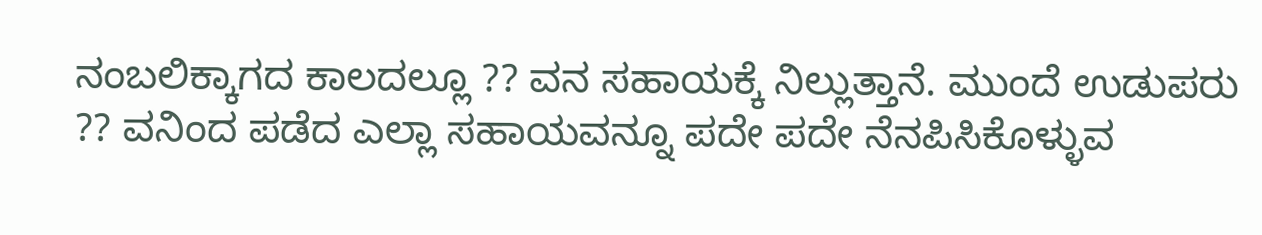ನಂಬಲಿಕ್ಕಾಗದ ಕಾಲದಲ್ಲೂ ?? ವನ ಸಹಾಯಕ್ಕೆ ನಿಲ್ಲುತ್ತಾನೆ. ಮುಂದೆ ಉಡುಪರು ?? ವನಿಂದ ಪಡೆದ ಎಲ್ಲಾ ಸಹಾಯವನ್ನೂ ಪದೇ ಪದೇ ನೆನಪಿಸಿಕೊಳ್ಳುವ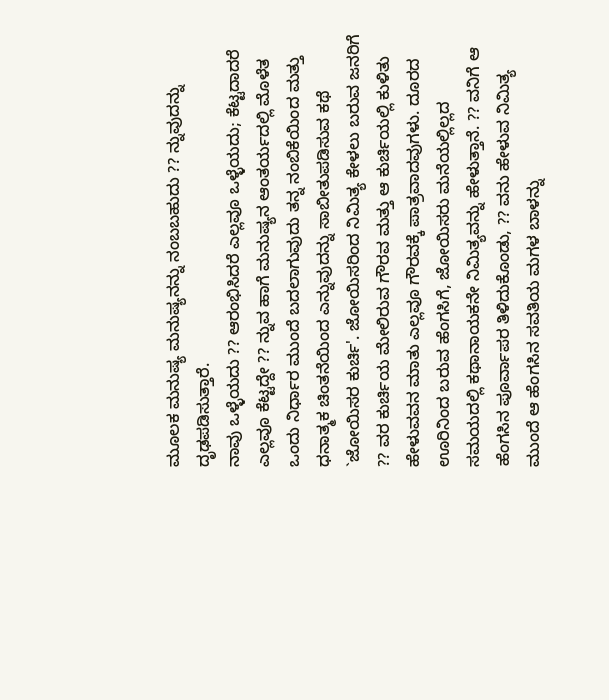ಮೂಲಕ ಮನುಷ್ಯ ಮನುಷ್ಯನನ್ನು ನಂಬಬಹುದು ?? ನ್ನುವುದನ್ನು ದೃಢಪಡಿಸುತ್ತಾರೆ.
ನಾವು ಒಳ್ಳೆಯದು ?? ಆರಂಭಿಸಿದರೆ ಎಲ್ಲವೂ ಒಳ್ಳೆಯದು; ಕೆಟ್ಟದಾದರೆ ಎಲ್ಲವೂ ಕೆಟ್ಟದ್ದೇ ?? ನ್ನುವ ಹಾಗೆ ಮನುಷ್ಯನ ಆಂತರ್ಯದಲ್ಲಿ ಮೊಳೆತ ಒಂದು ನಿರ್ಧಾರ ಮುಂದೆ ಬದಲಾಗುವುದು ತನ್ನ ನಂಬಿಕೆಯಿಂದ ಮತ್ತು ಧನಾತ್ಮಕ ಚಿಂತನೆಯಿಂದ ಎನ್ನುವುದನ್ನು ಸಾಬೀತುಪಡಿಸುವ ಕಥೆ `ಜೋಯಿಸರ ಕುರ್ಚಿ'. ಜೋಯಿಸರಿಂದ ನಿಮಿತ್ಯ ಕೇಳಲು ಬರುವ ಜನರಿಗೆ ?? ವರ ಕುರ್ಚಿಯ ಮೇಲಿರುವ ಗೌರವ ಮತ್ತು ಆ ಕುರ್ಚಿಯಲ್ಲಿ ಕುಳಿತು ಹೇಳುವವನ ಮಾತು ಎಲ್ಲವೂ ಗೌರವಕ್ಕೆ ಪಾತ್ರವಾದವುಗಳು. ದೂರದ ಊರಿನಿಂದ ಬರುವ ಹೆಂಗಸಿಗೆ, ಜೋಯಿಸರು ಮನೆಯಲ್ಲಿಲ್ಲದ ಸಮಯದಲ್ಲಿ ಕಥಾನಾಯಕನೇ ನಿಮಿತ್ಯವನ್ನು ಹೇಳುತ್ತಾನೆ. ?? ವನಿಗೆ ಆ ಹೆಂಗಸಿನ ಪೂರ್ವಾಪರ ತಿಳಿದುಕೊಂಡು, ?? ವನು ಹೇಳುವ ನಿಮಿತ್ಯ ಮುಂದೆ ಆ ಹೆಂಗಸಿನ ಸವತಿಯ ಮಗಳ ಬಾಳನ್ನು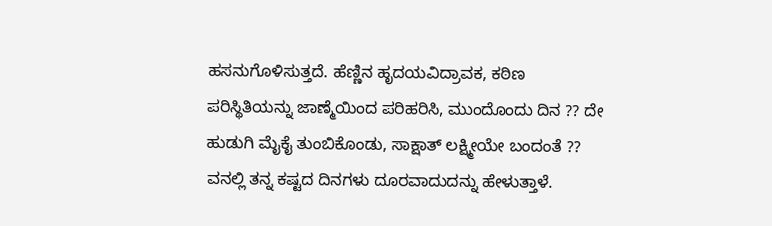ಹಸನುಗೊಳಿಸುತ್ತದೆ. ಹೆಣ್ಣಿನ ಹೃದಯವಿದ್ರಾವಕ, ಕಠಿಣ ಪರಿಸ್ಥಿತಿಯನ್ನು ಜಾಣ್ಮೆಯಿಂದ ಪರಿಹರಿಸಿ, ಮುಂದೊಂದು ದಿನ ?? ದೇ ಹುಡುಗಿ ಮೈಕೈ ತುಂಬಿಕೊಂಡು, ಸಾಕ್ಷಾತ್ ಲಕ್ಷ್ಮೀಯೇ ಬಂದಂತೆ ?? ವನಲ್ಲಿ ತನ್ನ ಕಷ್ಟದ ದಿನಗಳು ದೂರವಾದುದನ್ನು ಹೇಳುತ್ತಾಳೆ.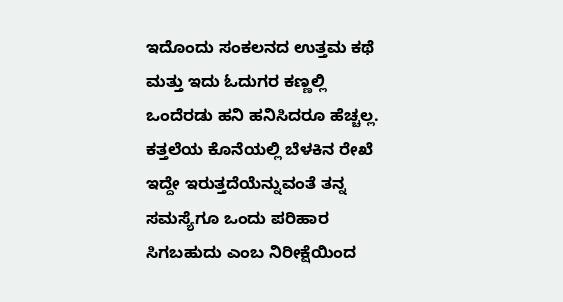ಇದೊಂದು ಸಂಕಲನದ ಉತ್ತಮ ಕಥೆ ಮತ್ತು ಇದು ಓದುಗರ ಕಣ್ಣಲ್ಲಿ ಒಂದೆರಡು ಹನಿ ಹನಿಸಿದರೂ ಹೆಚ್ಚಲ್ಲ.
ಕತ್ತಲೆಯ ಕೊನೆಯಲ್ಲಿ ಬೆಳಕಿನ ರೇಖೆ ಇದ್ದೇ ಇರುತ್ತದೆಯೆನ್ನುವಂತೆ ತನ್ನ ಸಮಸ್ಯೆಗೂ ಒಂದು ಪರಿಹಾರ ಸಿಗಬಹುದು ಎಂಬ ನಿರೀಕ್ಷೆಯಿಂದ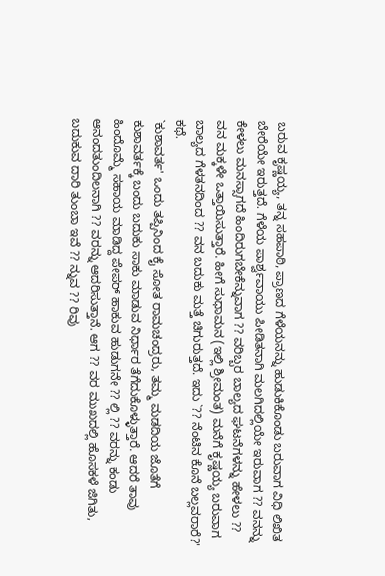ಬರುವ ಕೃಷ್ಣಯ್ಯ, ತನ್ನ ಸಹಪಾಠಿ, ಪ್ರಾಣದ ಗೆಳೆಯನನ್ನು ಹುಡುಕಿಕೊಂಡು ಬರುವಾಗ ವಿಧಿ ಲಿಖಿತ ಬೇರೆಯೇ ಇರುತ್ತದೆ. ಗೆಳೆಯ ಪಾರ್ಶ್ವವಾಯು ಪೀಡಿತನಾಗಿ ಮಲಗಿದಲ್ಲಿಯೇ ಇರುವಾಗ ?? ವನನ್ನು ಕೇಳಲು ಮನಸ್ಸಾಗದೆ ಹಿಂದಿರುಗಬೇಕೆನ್ನುವಾಗ ?? ವರಿಬ್ಬರ ಬಾಲ್ಯದ ಘಟನೆಗಳನ್ನು ಹೇಳಲು ?? ವನ ಮಕ್ಕಳೇ ಒತ್ತಾಯಿಸುತ್ತಾರೆ. ಹೀಗೆ ಸುಧಾಮನ (ಇಲ್ಲಿ ಶ್ರೀಮಂತ) ಮನೆಗೆ ಕೃಷ್ಣಯ್ಯ ಬರುವಾಗ ಬಾಲ್ಯದ ಗೆಳತನದಿಂದ ?? ವನ ಬದುಕು ಮತ್ತೆ ಚಿಗುರುತ್ತದೆ. ಇದು `?? ನೆಂಟಿನ ಕೊನೆ ಬಲ್ಲವರಾರೆ?' ಕಥೆ.
`ಕುಶಾವರ್ತ' ಒಂದು ತಪ್ಪಿನಿಂದ ಕೈ ಸೋತ ರಾಮಚಂದ್ರರು, ತಮ್ಮ ಮಡದಿಯ ಜೊತೆಗೆ ಕುಶಾವರ್ತಕ್ಕೆ ಬಂದು ಬದುಕು ಸಾಕು ಮಾಡುವ ನಿರ್ಧಾರ ತೆಗೆದುಕೊಳ್ಳುತ್ತಾರೆ. ಆದರೆ ತಾವು ಹಿಂದೊಮ್ಮೆ ಸಹಾಯ ಮಾಡಿದ್ದ ಪೇಪರ್ ಹಾಕುವ ಹುಡುಗನೇ ?? ಲ್ಲಿ ?? ವರನ್ನು ಕಂಡು ಆನಂದತುಂದಿಲನಾಗಿ ?? ವರನ್ನು ಆದರಿಸುತ್ತಾನೆ. ಆಗ ?? ವರ ಮುಖದಲ್ಲಿ ಹೊಸಕಳೆ ಜಿಗಿತು, ಬದುಕುವ ದಾರಿ ತುಂಬಾ ಇವೆ ?? ನ್ನುವ ?? ರಿವು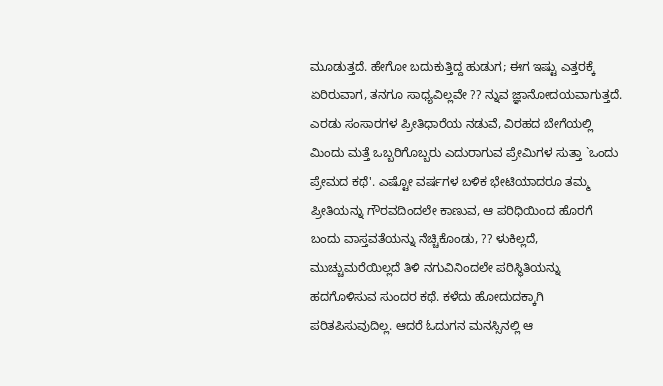ಮೂಡುತ್ತದೆ. ಹೇಗೋ ಬದುಕುತ್ತಿದ್ದ ಹುಡುಗ; ಈಗ ಇಷ್ಟು ಎತ್ತರಕ್ಕೆ ಏರಿರುವಾಗ, ತನಗೂ ಸಾಧ್ಯವಿಲ್ಲವೇ ?? ನ್ನುವ ಜ್ಞಾನೋದಯವಾಗುತ್ತದೆ.
ಎರಡು ಸಂಸಾರಗಳ ಪ್ರೀತಿಧಾರೆಯ ನಡುವೆ, ವಿರಹದ ಬೇಗೆಯಲ್ಲಿ ಮಿಂದು ಮತ್ತೆ ಒಬ್ಬರಿಗೊಬ್ಬರು ಎದುರಾಗುವ ಪ್ರೇಮಿಗಳ ಸುತ್ತಾ `ಒಂದು ಪ್ರೇಮದ ಕಥೆ'. ಎಷ್ಟೋ ವರ್ಷಗಳ ಬಳಿಕ ಭೇಟಿಯಾದರೂ ತಮ್ಮ ಪ್ರೀತಿಯನ್ನು ಗೌರವದಿಂದಲೇ ಕಾಣುವ, ಆ ಪರಿಧಿಯಿಂದ ಹೊರಗೆ ಬಂದು ವಾಸ್ತವತೆಯನ್ನು ನೆಚ್ಚಿಕೊಂಡು, ?? ಳುಕಿಲ್ಲದೆ, ಮುಚ್ಚುಮರೆಯಿಲ್ಲದೆ ತಿಳಿ ನಗುವಿನಿಂದಲೇ ಪರಿಸ್ಥಿತಿಯನ್ನು ಹದಗೊಳಿಸುವ ಸುಂದರ ಕಥೆ. ಕಳೆದು ಹೋದುದಕ್ಕಾಗಿ ಪರಿತಪಿಸುವುದಿಲ್ಲ. ಆದರೆ ಓದುಗನ ಮನಸ್ಸಿನಲ್ಲಿ ಆ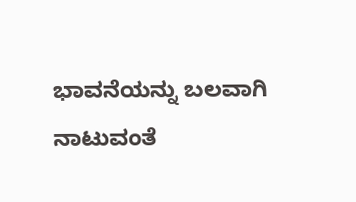ಭಾವನೆಯನ್ನು ಬಲವಾಗಿ ನಾಟುವಂತೆ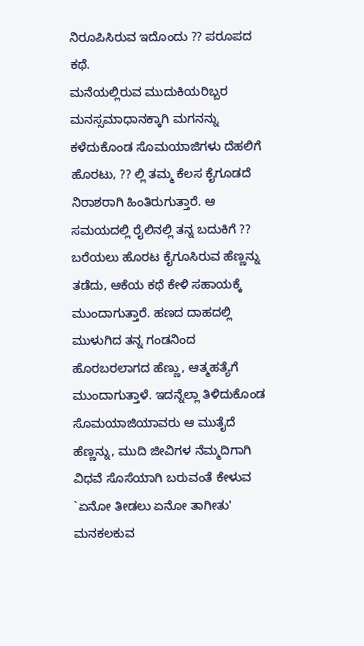ನಿರೂಪಿಸಿರುವ ಇದೊಂದು ?? ಪರೂಪದ ಕಥೆ.
ಮನೆಯಲ್ಲಿರುವ ಮುದುಕಿಯರಿಬ್ಬರ ಮನಸ್ಸಮಾಧಾನಕ್ಕಾಗಿ ಮಗನನ್ನು ಕಳೆದುಕೊಂಡ ಸೊಮಯಾಜಿಗಳು ದೆಹಲಿಗೆ ಹೊರಟು, ?? ಲ್ಲಿ ತಮ್ಮ ಕೆಲಸ ಕೈಗೂಡದೆ ನಿರಾಶರಾಗಿ ಹಿಂತಿರುಗುತ್ತಾರೆ. ಆ ಸಮಯದಲ್ಲಿ ರೈಲಿನಲ್ಲಿ ತನ್ನ ಬದುಕಿಗೆ ?? ಬರೆಯಲು ಹೊರಟ ಕೈಗೂಸಿರುವ ಹೆಣ್ಣನ್ನು ತಡೆದು, ಆಕೆಯ ಕಥೆ ಕೇಳಿ ಸಹಾಯಕ್ಕೆ ಮುಂದಾಗುತ್ತಾರೆ. ಹಣದ ದಾಹದಲ್ಲಿ ಮುಳುಗಿದ ತನ್ನ ಗಂಡನಿಂದ ಹೊರಬರಲಾಗದ ಹೆಣ್ಣು, ಆತ್ಮಹತ್ಯೆಗೆ ಮುಂದಾಗುತ್ತಾಳೆ. ಇದನ್ನೆಲ್ಲಾ ತಿಳಿದುಕೊಂಡ ಸೊಮಯಾಜಿಯಾವರು ಆ ಮುತೈದೆ ಹೆಣ್ಣನ್ನು, ಮುದಿ ಜೀವಿಗಳ ನೆಮ್ಮದಿಗಾಗಿ ವಿಧವೆ ಸೊಸೆಯಾಗಿ ಬರುವಂತೆ ಕೇಳುವ `ಏನೋ ತೀಡಲು ಏನೋ ತಾಗೀತು' ಮನಕಲಕುವ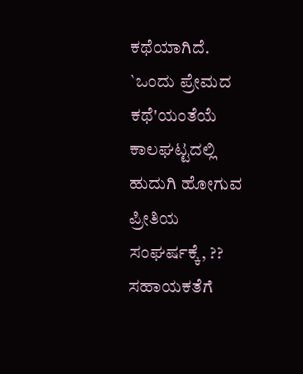ಕಥೆಯಾಗಿದೆ.
`ಒಂದು ಪ್ರೇಮದ ಕಥೆ'ಯಂತೆಯೆ ಕಾಲಘಟ್ಟದಲ್ಲಿ ಹುದುಗಿ ಹೋಗುವ ಪ್ರೀತಿಯ ಸಂಘರ್ಷಕ್ಕೆ, ?? ಸಹಾಯಕತೆಗೆ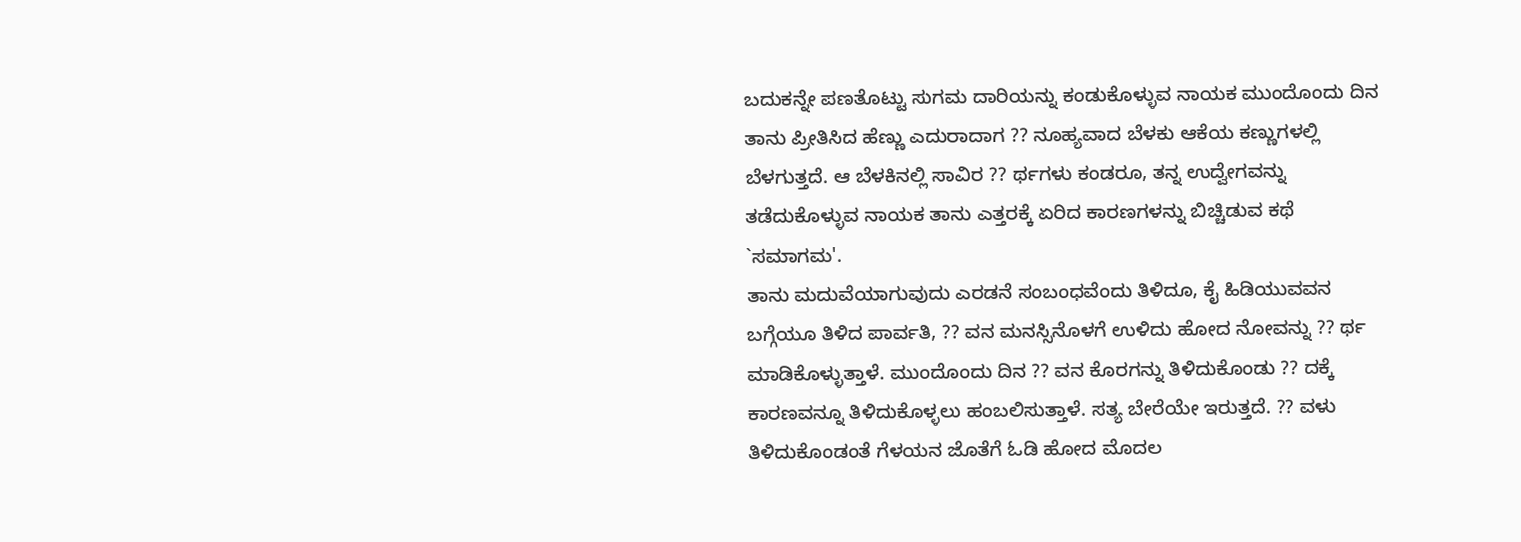ಬದುಕನ್ನೇ ಪಣತೊಟ್ಟು ಸುಗಮ ದಾರಿಯನ್ನು ಕಂಡುಕೊಳ್ಳುವ ನಾಯಕ ಮುಂದೊಂದು ದಿನ ತಾನು ಪ್ರೀತಿಸಿದ ಹೆಣ್ಣು ಎದುರಾದಾಗ ?? ನೂಹ್ಯವಾದ ಬೆಳಕು ಆಕೆಯ ಕಣ್ಣುಗಳಲ್ಲಿ ಬೆಳಗುತ್ತದೆ. ಆ ಬೆಳಕಿನಲ್ಲಿ ಸಾವಿರ ?? ರ್ಥಗಳು ಕಂಡರೂ, ತನ್ನ ಉದ್ವೇಗವನ್ನು ತಡೆದುಕೊಳ್ಳುವ ನಾಯಕ ತಾನು ಎತ್ತರಕ್ಕೆ ಏರಿದ ಕಾರಣಗಳನ್ನು ಬಿಚ್ಚಿಡುವ ಕಥೆ `ಸಮಾಗಮ'.
ತಾನು ಮದುವೆಯಾಗುವುದು ಎರಡನೆ ಸಂಬಂಧವೆಂದು ತಿಳಿದೂ, ಕೈ ಹಿಡಿಯುವವನ ಬಗ್ಗೆಯೂ ತಿಳಿದ ಪಾರ್ವತಿ, ?? ವನ ಮನಸ್ಸಿನೊಳಗೆ ಉಳಿದು ಹೋದ ನೋವನ್ನು ?? ರ್ಥ ಮಾಡಿಕೊಳ್ಳುತ್ತಾಳೆ. ಮುಂದೊಂದು ದಿನ ?? ವನ ಕೊರಗನ್ನು ತಿಳಿದುಕೊಂಡು ?? ದಕ್ಕೆ ಕಾರಣವನ್ನೂ ತಿಳಿದುಕೊಳ್ಳಲು ಹಂಬಲಿಸುತ್ತಾಳೆ. ಸತ್ಯ ಬೇರೆಯೇ ಇರುತ್ತದೆ. ?? ವಳು ತಿಳಿದುಕೊಂಡಂತೆ ಗೆಳಯನ ಜೊತೆಗೆ ಓಡಿ ಹೋದ ಮೊದಲ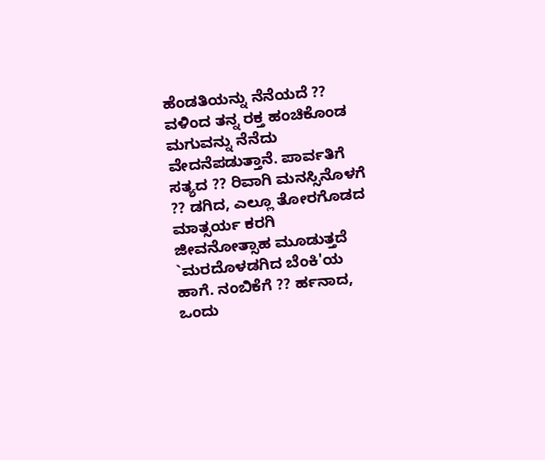ಹೆಂಡತಿಯನ್ನು ನೆನೆಯದೆ ?? ವಳಿಂದ ತನ್ನ ರಕ್ತ ಹಂಚಿಕೊಂಡ ಮಗುವನ್ನು ನೆನೆದು ವೇದನೆಪಡುತ್ತಾನೆ. ಪಾರ್ವತಿಗೆ ಸತ್ಯದ ?? ರಿವಾಗಿ ಮನಸ್ಸಿನೊಳಗೆ ?? ಡಗಿದ, ಎಲ್ಲೂ ತೋರಗೊಡದ ಮಾತ್ಸರ್ಯ ಕರಗಿ ಜೀವನೋತ್ಸಾಹ ಮೂಡುತ್ತದೆ `ಮರದೊಳಡಗಿದ ಬೆಂಕಿ'ಯ ಹಾಗೆ. ನಂಬಿಕೆಗೆ ?? ರ್ಹನಾದ, ಒಂದು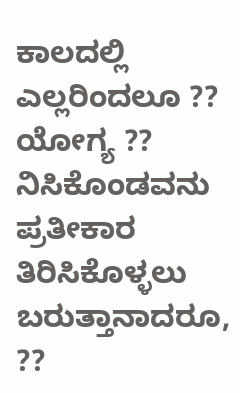ಕಾಲದಲ್ಲಿ ಎಲ್ಲರಿಂದಲೂ ?? ಯೋಗ್ಯ ?? ನಿಸಿಕೊಂಡವನು ಪ್ರತೀಕಾರ ತಿರಿಸಿಕೊಳ್ಳಲು ಬರುತ್ತಾನಾದರೂ, ??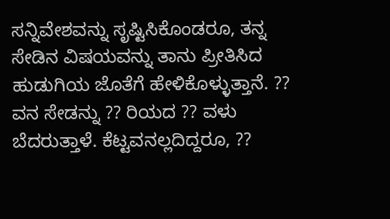ಸನ್ನಿವೇಶವನ್ನು ಸೃಷ್ಟಿಸಿಕೊಂಡರೂ, ತನ್ನ ಸೇಡಿನ ವಿಷಯವನ್ನು ತಾನು ಪ್ರೀತಿಸಿದ ಹುಡುಗಿಯ ಜೊತೆಗೆ ಹೇಳಿಕೊಳ್ಳುತ್ತಾನೆ. ?? ವನ ಸೇಡನ್ನು ?? ರಿಯದ ?? ವಳು ಬೆದರುತ್ತಾಳೆ. ಕೆಟ್ಟವನಲ್ಲದಿದ್ದರೂ, ??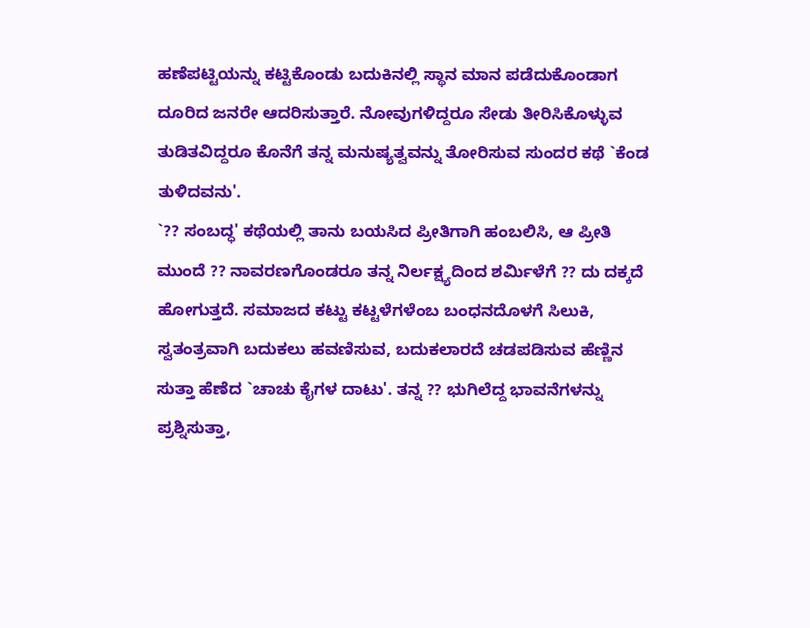ಹಣೆಪಟ್ಟಿಯನ್ನು ಕಟ್ಟಿಕೊಂಡು ಬದುಕಿನಲ್ಲಿ ಸ್ಥಾನ ಮಾನ ಪಡೆದುಕೊಂಡಾಗ ದೂರಿದ ಜನರೇ ಆದರಿಸುತ್ತಾರೆ. ನೋವುಗಳಿದ್ದರೂ ಸೇಡು ತೀರಿಸಿಕೊಳ್ಳುವ ತುಡಿತವಿದ್ದರೂ ಕೊನೆಗೆ ತನ್ನ ಮನುಷ್ಯತ್ವವನ್ನು ತೋರಿಸುವ ಸುಂದರ ಕಥೆ `ಕೆಂಡ ತುಳಿದವನು'.
`?? ಸಂಬದ್ಧ' ಕಥೆಯಲ್ಲಿ ತಾನು ಬಯಸಿದ ಪ್ರೀತಿಗಾಗಿ ಹಂಬಲಿಸಿ, ಆ ಪ್ರೀತಿ ಮುಂದೆ ?? ನಾವರಣಗೊಂಡರೂ ತನ್ನ ನಿರ್ಲಕ್ಷ್ಯದಿಂದ ಶರ್ಮಿಳೆಗೆ ?? ದು ದಕ್ಕದೆ ಹೋಗುತ್ತದೆ. ಸಮಾಜದ ಕಟ್ಟು ಕಟ್ಟಳೆಗಳೆಂಬ ಬಂಧನದೊಳಗೆ ಸಿಲುಕಿ, ಸ್ವತಂತ್ರವಾಗಿ ಬದುಕಲು ಹವಣಿಸುವ, ಬದುಕಲಾರದೆ ಚಡಪಡಿಸುವ ಹೆಣ್ಣಿನ ಸುತ್ತಾ ಹೆಣೆದ `ಚಾಚು ಕೈಗಳ ದಾಟು'. ತನ್ನ ?? ಭುಗಿಲೆದ್ದ ಭಾವನೆಗಳನ್ನು ಪ್ರಶ್ನಿಸುತ್ತಾ,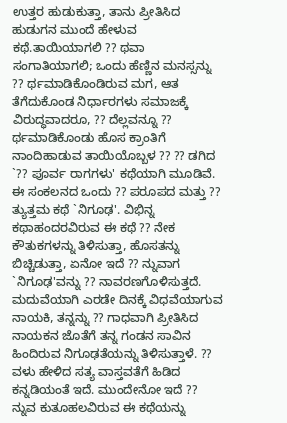ಉತ್ತರ ಹುಡುಕುತ್ತಾ, ತಾನು ಪ್ರೀತಿಸಿದ ಹುಡುಗನ ಮುಂದೆ ಹೇಳುವ ಕಥೆ.ತಾಯಿಯಾಗಲಿ ?? ಥವಾ ಸಂಗಾತಿಯಾಗಲಿ; ಒಂದು ಹೆಣ್ಣಿನ ಮನಸ್ಸನ್ನು ?? ರ್ಥಮಾಡಿಕೊಂಡಿರುವ ಮಗ, ಆತ ತೆಗೆದುಕೊಂಡ ನಿರ್ಧಾರಗಳು ಸಮಾಜಕ್ಕೆ ವಿರುದ್ಧವಾದರೂ, ?? ದೆಲ್ಲವನ್ನೂ ?? ರ್ಥಮಾಡಿಕೊಂಡು ಹೊಸ ಕ್ರಾಂತಿಗೆ ನಾಂದಿಹಾಡುವ ತಾಯಿಯೊಬ್ಬಳ ?? ?? ಡಗಿದ `?? ಪೂರ್ವ ರಾಗಗಳು' ಕಥೆಯಾಗಿ ಮೂಡಿವೆ.
ಈ ಸಂಕಲನದ ಒಂದು ?? ಪರೂಪದ ಮತ್ತು ?? ತ್ಯುತ್ತಮ ಕಥೆ `ನಿಗೂಢ'. ವಿಭಿನ್ನ ಕಥಾಹಂದರವಿರುವ ಈ ಕಥೆ ?? ನೇಕ ಕೌತುಕಗಳನ್ನು ತಿಳಿಸುತ್ತಾ, ಹೊಸತನ್ನು ಬಿಚ್ಚಿಡುತ್ತಾ, ಏನೋ ಇದೆ ?? ನ್ನುವಾಗ `ನಿಗೂಢ'ವನ್ನು ?? ನಾವರಣಗೊಳಿಸುತ್ತದೆ. ಮದುವೆಯಾಗಿ ಎರಡೇ ದಿನಕ್ಕೆ ವಿಧವೆಯಾಗುವ ನಾಯಕಿ, ತನ್ನನ್ನು ?? ಗಾಧವಾಗಿ ಪ್ರೀತಿಸಿದ ನಾಯಕನ ಜೊತೆಗೆ ತನ್ನ ಗಂಡನ ಸಾವಿನ ಹಿಂದಿರುವ ನಿಗೂಢತೆಯನ್ನು ತಿಳಿಸುತ್ತಾಳೆ. ?? ವಳು ಹೇಳಿದ ಸತ್ಯ ವಾಸ್ತವತೆಗೆ ಹಿಡಿದ ಕನ್ನಡಿಯಂತೆ ಇದೆ. ಮುಂದೇನೋ ಇದೆ ?? ನ್ನುವ ಕುತೂಹಲವಿರುವ ಈ ಕಥೆಯನ್ನು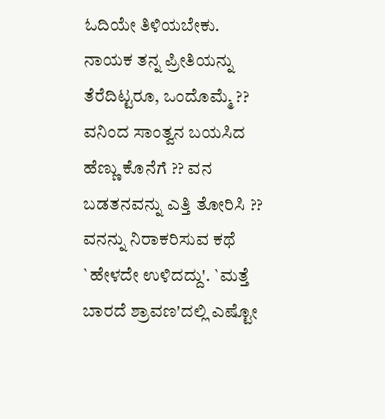ಓದಿಯೇ ತಿಳಿಯಬೇಕು.
ನಾಯಕ ತನ್ನ ಪ್ರೀತಿಯನ್ನು ತೆರೆದಿಟ್ಟರೂ, ಒಂದೊಮ್ಮೆ ?? ವನಿಂದ ಸಾಂತ್ವನ ಬಯಸಿದ ಹೆಣ್ಣು ಕೊನೆಗೆ ?? ವನ ಬಡತನವನ್ನು ಎತ್ತಿ ತೋರಿಸಿ ?? ವನನ್ನು ನಿರಾಕರಿಸುವ ಕಥೆ `ಹೇಳದೇ ಉಳಿದದ್ದು'. `ಮತ್ತೆ ಬಾರದೆ ಶ್ರಾವಣ'ದಲ್ಲಿ ಎಷ್ಟೋ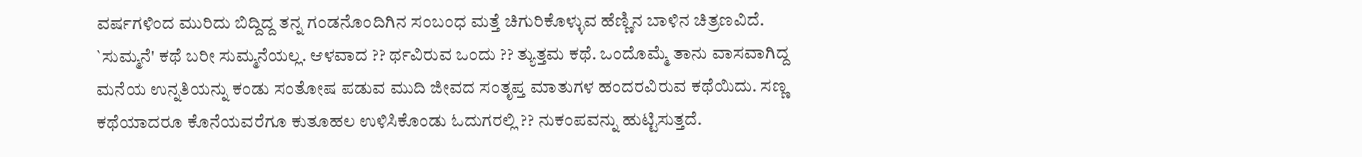ವರ್ಷಗಳಿಂದ ಮುರಿದು ಬಿದ್ದಿದ್ದ ತನ್ನ ಗಂಡನೊಂದಿಗಿನ ಸಂಬಂಧ ಮತ್ತೆ ಚಿಗುರಿಕೊಳ್ಳುವ ಹೆಣ್ಣಿನ ಬಾಳಿನ ಚಿತ್ರಣವಿದೆ.
`ಸುಮ್ಮನೆ' ಕಥೆ ಬರೀ ಸುಮ್ಮನೆಯಲ್ಲ. ಆಳವಾದ ?? ರ್ಥವಿರುವ ಒಂದು ?? ತ್ಯುತ್ತಮ ಕಥೆ. ಒಂದೊಮ್ಮೆ ತಾನು ವಾಸವಾಗಿದ್ದ ಮನೆಯ ಉನ್ನತಿಯನ್ನು ಕಂಡು ಸಂತೋಷ ಪಡುವ ಮುದಿ ಜೀವದ ಸಂತೃಪ್ತ ಮಾತುಗಳ ಹಂದರವಿರುವ ಕಥೆಯಿದು. ಸಣ್ಣ ಕಥೆಯಾದರೂ ಕೊನೆಯವರೆಗೂ ಕುತೂಹಲ ಉಳಿಸಿಕೊಂಡು ಓದುಗರಲ್ಲಿ ?? ನುಕಂಪವನ್ನು ಹುಟ್ಟಿಸುತ್ತದೆ.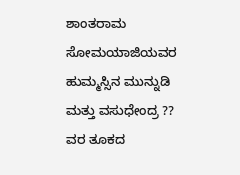ಶಾಂತರಾಮ ಸೋಮಯಾಜಿಯವರ ಹುಮ್ಮಸ್ಸಿನ ಮುನ್ನುಡಿ ಮತ್ತು ವಸುಧೇಂದ್ರ ?? ವರ ತೂಕದ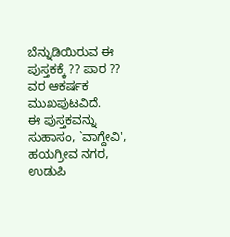ಬೆನ್ನುಡಿಯಿರುವ ಈ ಪುಸ್ತಕಕ್ಕೆ ?? ಪಾರ ?? ವರ ಆಕರ್ಷಕ ಮುಖಪುಟವಿದೆ.
ಈ ಪುಸ್ತಕವನ್ನು ಸುಹಾಸಂ, `ವಾಗ್ದೇವಿ', ಹಯಗ್ರೀವ ನಗರ, ಉಡುಪಿ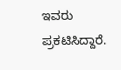ಇವರು ಪ್ರಕಟಿಸಿದ್ದಾರೆ.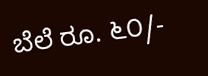ಬೆಲೆ ರೂ. ೬೦/-